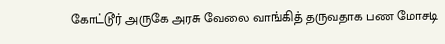கோட்டூர் அருகே அரசு வேலை வாங்கித் தருவதாக பண மோசடி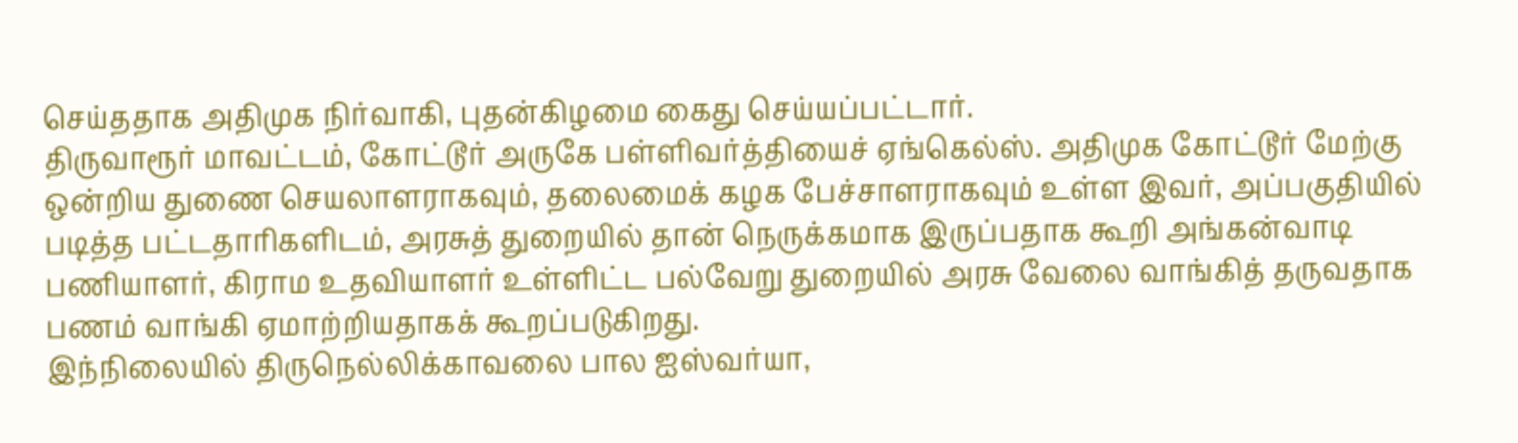செய்ததாக அதிமுக நிர்வாகி, புதன்கிழமை கைது செய்யப்பட்டார்.
திருவாரூர் மாவட்டம், கோட்டூர் அருகே பள்ளிவர்த்தியைச் ஏங்கெல்ஸ். அதிமுக கோட்டூர் மேற்கு ஒன்றிய துணை செயலாளராகவும், தலைமைக் கழக பேச்சாளராகவும் உள்ள இவர், அப்பகுதியில் படித்த பட்டதாரிகளிடம், அரசுத் துறையில் தான் நெருக்கமாக இருப்பதாக கூறி அங்கன்வாடி பணியாளர், கிராம உதவியாளர் உள்ளிட்ட பல்வேறு துறையில் அரசு வேலை வாங்கித் தருவதாக பணம் வாங்கி ஏமாற்றியதாகக் கூறப்படுகிறது.
இந்நிலையில் திருநெல்லிக்காவலை பால ஐஸ்வர்யா,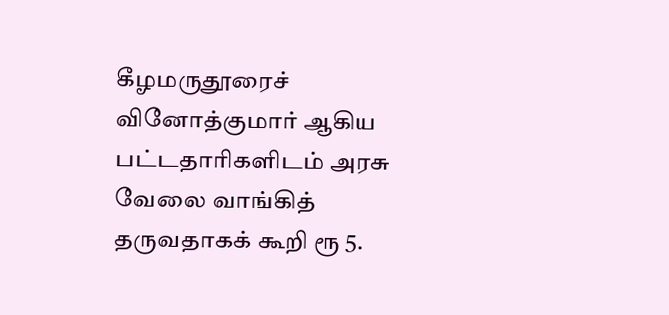கீழமருதூரைச் வினோத்குமார் ஆகிய பட்டதாரிகளிடம் அரசு வேலை வாங்கித் தருவதாகக் கூறி ரூ 5.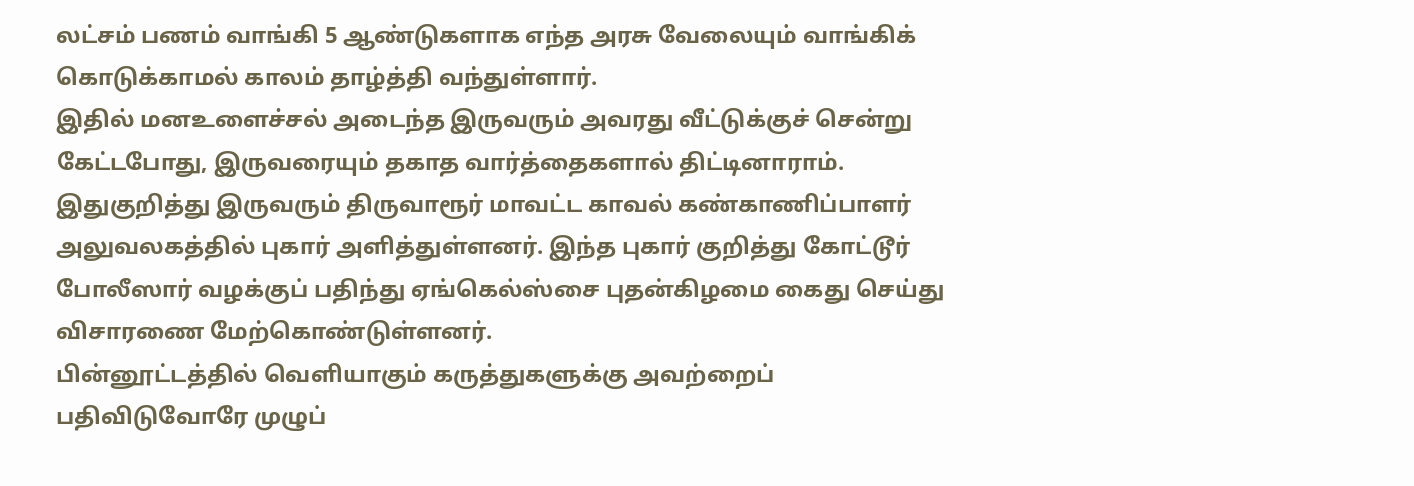லட்சம் பணம் வாங்கி 5 ஆண்டுகளாக எந்த அரசு வேலையும் வாங்கிக் கொடுக்காமல் காலம் தாழ்த்தி வந்துள்ளார்.
இதில் மனஉளைச்சல் அடைந்த இருவரும் அவரது வீட்டுக்குச் சென்று கேட்டபோது, இருவரையும் தகாத வார்த்தைகளால் திட்டினாராம். இதுகுறித்து இருவரும் திருவாரூர் மாவட்ட காவல் கண்காணிப்பாளர் அலுவலகத்தில் புகார் அளித்துள்ளனர். இந்த புகார் குறித்து கோட்டூர் போலீஸார் வழக்குப் பதிந்து ஏங்கெல்ஸ்சை புதன்கிழமை கைது செய்து விசாரணை மேற்கொண்டுள்ளனர்.
பின்னூட்டத்தில் வெளியாகும் கருத்துகளுக்கு அவற்றைப் பதிவிடுவோரே முழுப்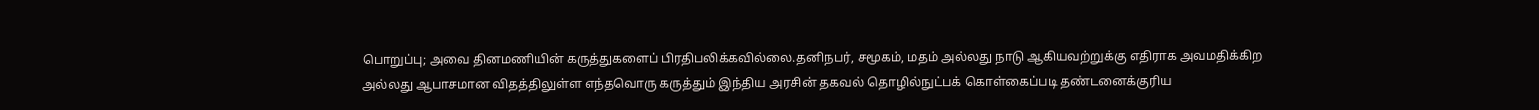பொறுப்பு; அவை தினமணியின் கருத்துகளைப் பிரதிபலிக்கவில்லை.தனிநபர், சமூகம், மதம் அல்லது நாடு ஆகியவற்றுக்கு எதிராக அவமதிக்கிற அல்லது ஆபாசமான விதத்திலுள்ள எந்தவொரு கருத்தும் இந்திய அரசின் தகவல் தொழில்நுட்பக் கொள்கைப்படி தண்டனைக்குரிய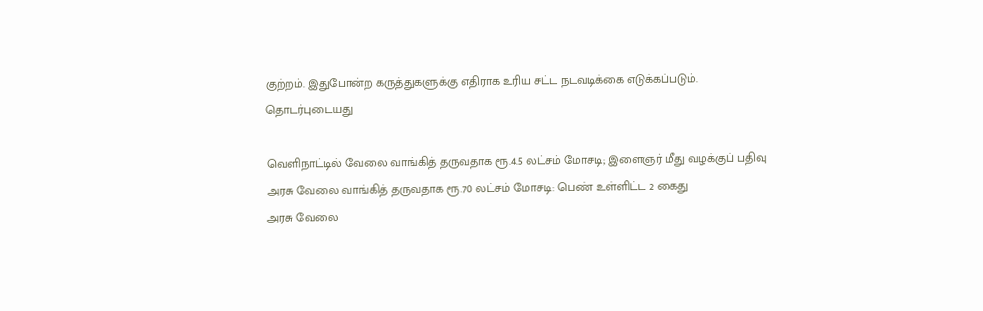குற்றம். இதுபோன்ற கருத்துகளுக்கு எதிராக உரிய சட்ட நடவடிக்கை எடுக்கப்படும்.
தொடர்புடையது

வெளிநாட்டில் வேலை வாங்கித் தருவதாக ரூ.4.5 லட்சம் மோசடி; இளைஞர் மீது வழக்குப் பதிவு
அரசு வேலை வாங்கித் தருவதாக ரூ.70 லட்சம் மோசடி: பெண் உள்ளிட்ட 2 கைது
அரசு வேலை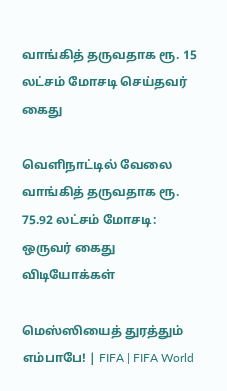வாங்கித் தருவதாக ரூ. 15 லட்சம் மோசடி செய்தவர் கைது

வெளிநாட்டில் வேலை வாங்கித் தருவதாக ரூ. 75.92 லட்சம் மோசடி: ஒருவர் கைது
விடியோக்கள்

மெஸ்ஸியைத் துரத்தும் எம்பாபே! | FIFA | FIFA World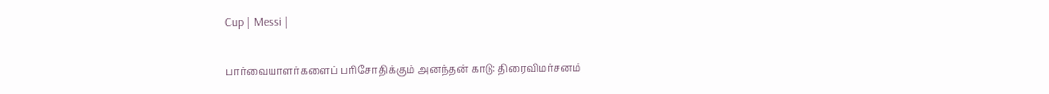Cup | Messi |

பார்வையாளர்களைப் பரிசோதிக்கும் அனந்தன் காடு: திரைவிமர்சனம்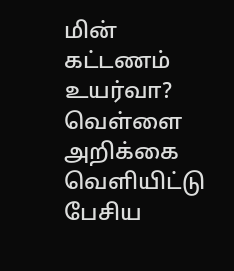மின் கட்டணம் உயர்வா? வெள்ளை அறிக்கை வெளியிட்டு பேசிய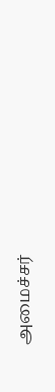அமைச்சர்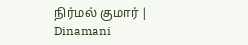நிர்மல் குமார் | Dinamani